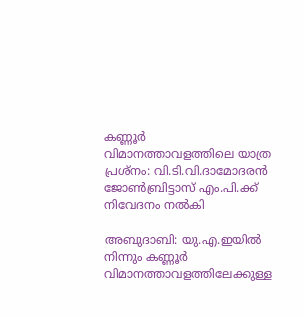കണ്ണൂര്‍ വിമാനത്താവളത്തിലെ യാത്ര പ്രശ്‌നം: വി.ടി.വി.ദാമോദരന്‍ ജോണ്‍ബ്രിട്ടാസ് എം.പി.ക്ക് നിവേദനം നല്‍കി

അബുദാബി: യു.എ.ഇയില്‍ നിന്നും കണ്ണൂര്‍ വിമാനത്താവളത്തിലേക്കുള്ള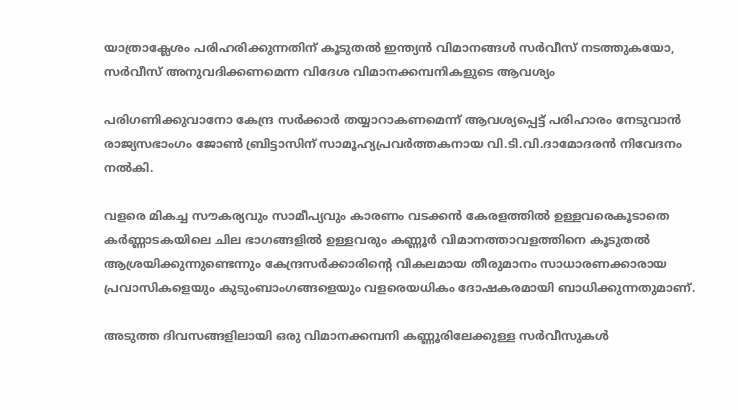യാത്രാക്ലേശം പരിഹരിക്കുന്നതിന് കൂടുതല്‍ ഇന്ത്യന്‍ വിമാനങ്ങള്‍ സര്‍വീസ് നടത്തുകയോ, സര്‍വീസ് അനുവദിക്കണമെന്ന വിദേശ വിമാനക്കമ്പനികളുടെ ആവശ്യം

പരിഗണിക്കുവാനോ കേന്ദ്ര സര്‍ക്കാര്‍ തയ്യാറാകണമെന്ന് ആവശ്യപ്പെട്ട് പരിഹാരം നേടുവാന്‍ രാജ്യസഭാംഗം ജോണ്‍ ബ്രിട്ടാസിന് സാമൂഹ്യപ്രവര്‍ത്തകനായ വി.ടി.വി.ദാമോദരന്‍ നിവേദനം നല്‍കി.

വളരെ മികച്ച സൗകര്യവും സാമീപ്യവും കാരണം വടക്കന്‍ കേരളത്തില്‍ ഉള്ളവരെകൂടാതെ കര്‍ണ്ണാടകയിലെ ചില ഭാഗങ്ങളില്‍ ഉള്ളവരും കണ്ണൂര്‍ വിമാനത്താവളത്തിനെ കൂടുതല്‍ ആശ്രയിക്കുന്നുണ്ടെന്നും കേന്ദ്രസര്‍ക്കാരിന്റെ വികലമായ തീരുമാനം സാധാരണക്കാരായ പ്രവാസികളെയും കുടുംബാംഗങ്ങളെയും വളരെയധികം ദോഷകരമായി ബാധിക്കുന്നതുമാണ്.

അടുത്ത ദിവസങ്ങളിലായി ഒരു വിമാനക്കമ്പനി കണ്ണൂരിലേക്കുള്ള സര്‍വീസുകള്‍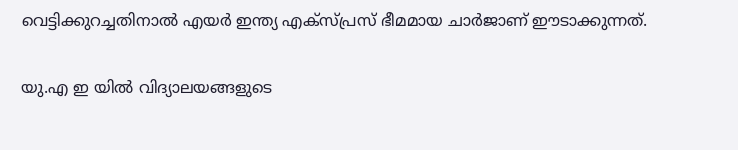വെട്ടിക്കുറച്ചതിനാല്‍ എയര്‍ ഇന്ത്യ എക്‌സ്പ്രസ് ഭീമമായ ചാര്‍ജാണ് ഈടാക്കുന്നത്.

യു.എ ഇ യില്‍ വിദ്യാലയങ്ങളുടെ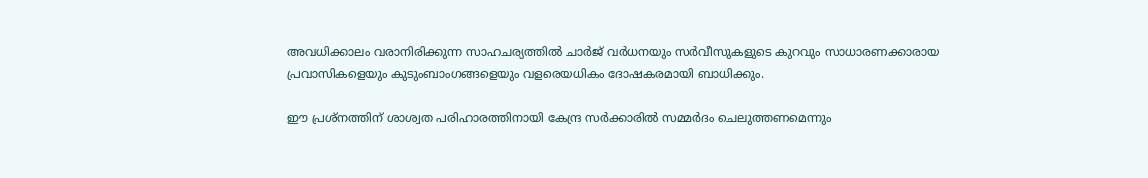അവധിക്കാലം വരാനിരിക്കുന്ന സാഹചര്യത്തില്‍ ചാര്‍ജ് വര്‍ധനയും സര്‍വീസുകളുടെ കുറവും സാധാരണക്കാരായ പ്രവാസികളെയും കുടുംബാംഗങ്ങളെയും വളരെയധികം ദോഷകരമായി ബാധിക്കും.

ഈ പ്രശ്‌നത്തിന് ശാശ്വത പരിഹാരത്തിനായി കേന്ദ്ര സര്‍ക്കാരില്‍ സമ്മര്‍ദം ചെലുത്തണമെന്നും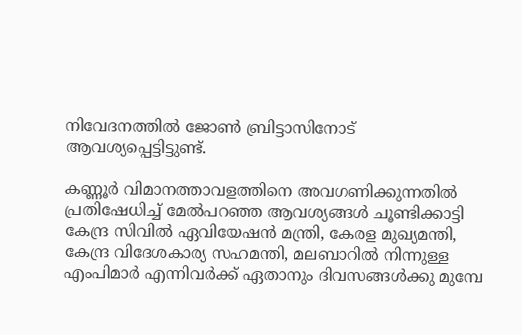നിവേദനത്തില്‍ ജോണ്‍ ബ്രിട്ടാസിനോട് ആവശ്യപ്പെട്ടിട്ടുണ്ട്.

കണ്ണൂര്‍ വിമാനത്താവളത്തിനെ അവഗണിക്കുന്നതില്‍ പ്രതിഷേധിച്ച് മേല്‍പറഞ്ഞ ആവശ്യങ്ങള്‍ ചൂണ്ടിക്കാട്ടി കേന്ദ്ര സിവില്‍ ഏവിയേഷന്‍ മന്ത്രി, കേരള മുഖ്യമന്തി, കേന്ദ്ര വിദേശകാര്യ സഹമന്തി, മലബാറില്‍ നിന്നുള്ള എംപിമാര്‍ എന്നിവര്‍ക്ക് ഏതാനും ദിവസങ്ങള്‍ക്കു മുമ്പേ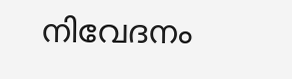നിവേദനം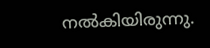നല്‍കിയിരുന്നു.